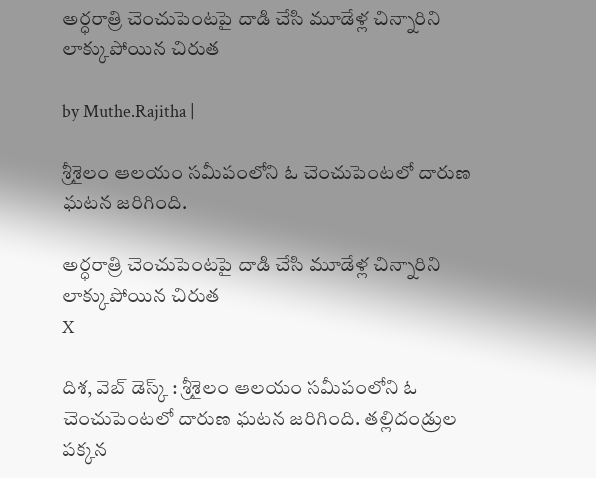అర్ధరాత్రి చెంచుపెంటపై దాడి చేసి మూడేళ్ల చిన్నారిని లాక్కుపోయిన చిరుత

by Muthe.Rajitha |

శ్రీశైలం ఆలయం సమీపంలోని ఓ చెంచుపెంటలో దారుణ ఘటన జరిగింది.

అర్ధరాత్రి చెంచుపెంటపై దాడి చేసి మూడేళ్ల చిన్నారిని లాక్కుపోయిన చిరుత
X

దిశ, వెబ్ డెస్క్ : శ్రీశైలం ఆలయం సమీపంలోని ఓ చెంచుపెంటలో దారుణ ఘటన జరిగింది. తల్లిదండ్రుల పక్కన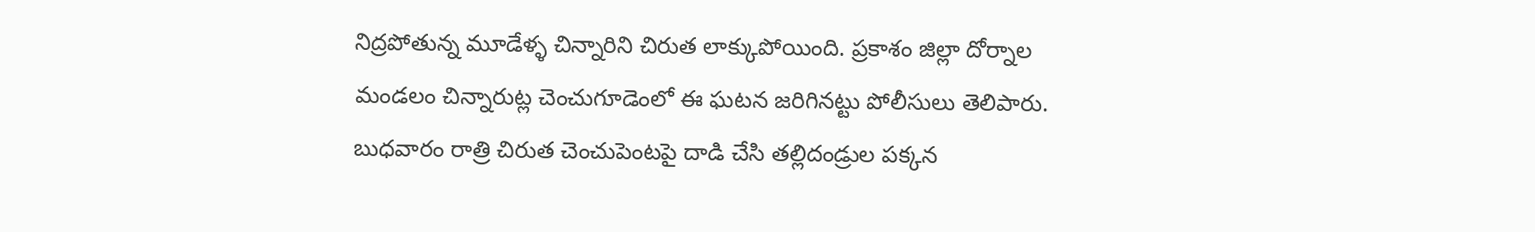నిద్రపోతున్న మూడేళ్ళ చిన్నారిని చిరుత లాక్కుపోయింది. ప్రకాశం జిల్లా దోర్నాల మండలం చిన్నారుట్ల చెంచుగూడెంలో ఈ ఘటన జరిగినట్టు పోలీసులు తెలిపారు. బుధవారం రాత్రి చిరుత చెంచుపెంటపై దాడి చేసి తల్లిదండ్రుల పక్కన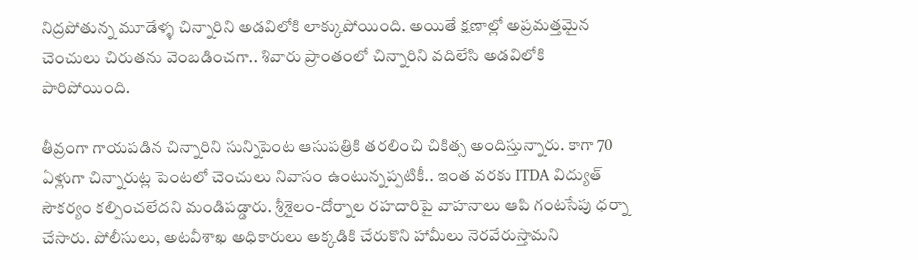నిద్రపోతున్న మూడేళ్ళ చిన్నారిని అడవిలోకి లాక్కుపోయింది. అయితే క్షణాల్లో అప్రమత్తమైన చెంచులు చిరుతను వెంబడించగా.. శివారు ప్రాంతంలో చిన్నారిని వదిలేసి అడవిలోకి పారిపోయింది.

తీవ్రంగా గాయపడిన చిన్నారిని సున్నిపెంట ఆసుపత్రికి తరలించి చికిత్స అందిస్తున్నారు. కాగా 70 ఏళ్లుగా చిన్నారుట్ల పెంటలో చెంచులు నివాసం ఉంటున్నప్పటికీ.. ఇంత వరకు ITDA విద్యుత్ సౌకర్యం కల్పించలేదని మండిపడ్డారు. శ్రీశైలం-దోర్నాల రహదారిపై వాహనాలు ఆపి గంటసేపు ధర్నా చేసారు. పోలీసులు, అటవీశాఖ అధికారులు అక్కడికి చేరుకొని హామీలు నెరవేరుస్తామని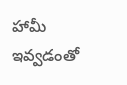హామీ ఇవ్వడంతో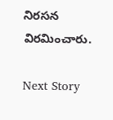నిరసన విరమించారు.

Next Story